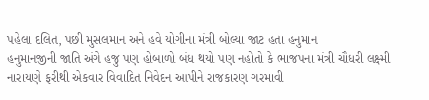પહેલા દલિત, પછી મુસલમાન અને હવે યોગીના મંત્રી બોલ્યા જાટ હતા હનુમાન
હનુમાનજીની જાતિ અંગે હજુ પણ હોબાળો બંધ થયો પણ નહોતો કે ભાજપના મંત્રી ચૌધરી લક્ષ્મી નારાયણે ફરીથી એકવાર વિવાદિત નિવેદન આપીને રાજકારણ ગરમાવી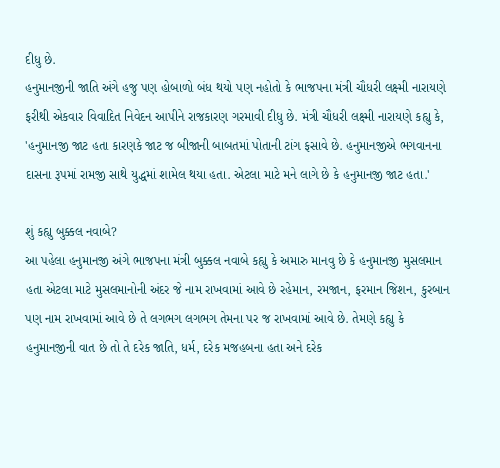દીધુ છે.
હનુમાનજીની જાતિ અંગે હજુ પણ હોબાળો બંધ થયો પણ નહોતો કે ભાજપના મંત્રી ચૌધરી લક્ષ્મી નારાયણે ફરીથી એકવાર વિવાદિત નિવેદન આપીને રાજકારણ ગરમાવી દીધુ છે. મંત્રી ચૌધરી લક્ષ્મી નારાયણે કહ્યુ કે, 'હનુમાનજી જાટ હતા કારણકે જાટ જ બીજાની બાબતમાં પોતાની ટાંગ ફસાવે છે. હનુમાનજીએ ભગવાનના દાસના રૂપમાં રામજી સાથે યુદ્ધમાં શામેલ થયા હતા. એટલા માટે મને લાગે છે કે હનુમાનજી જાટ હતા.'

શું કહ્યુ બુક્કલ નવાબે?
આ પહેલા હનુમાનજી અંગે ભાજપના મંત્રી બુક્કલ નવાબે કહ્યુ કે અમારુ માનવુ છે કે હનુમાનજી મુસલમાન હતા એટલા માટે મુસલમાનોની અંદર જે નામ રાખવામાં આવે છે રહેમાન, રમજાન, ફરમાન જિશન, કુરબાન પણ નામ રાખવામાં આવે છે તે લગભગ લગભગ તેમના પર જ રાખવામાં આવે છે. તેમણે કહ્યુ કે હનુમાનજીની વાત છે તો તે દરેક જાતિ, ધર્મ, દરેક મજહબના હતા અને દરેક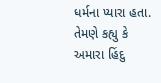ધર્મના પ્યારા હતા. તેમણે કહ્યુ કે અમારા હિંદુ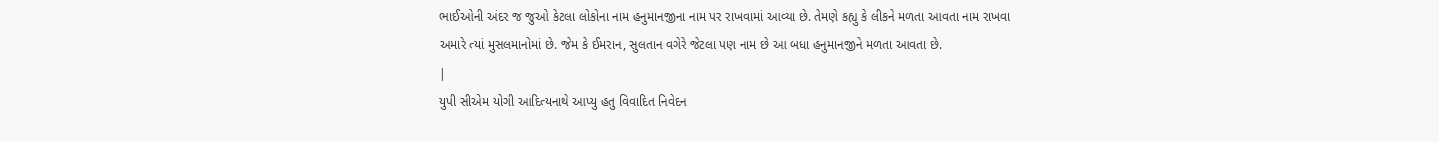ભાઈઓની અંદર જ જુઓ કેટલા લોકોના નામ હનુમાનજીના નામ પર રાખવામાં આવ્યા છે. તેમણે કહ્યુ કે લીકને મળતા આવતા નામ રાખવા અમારે ત્યાં મુસલમાનોમાં છે. જેમ કે ઈમરાન, સુલતાન વગેરે જેટલા પણ નામ છે આ બધા હનુમાનજીને મળતા આવતા છે.
|
યુપી સીએમ યોગી આદિત્યનાથે આપ્યુ હતુ વિવાદિત નિવેદન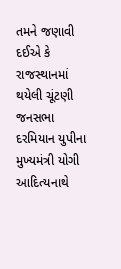તમને જણાવી દઈએ કે રાજસ્થાનમાં થયેલી ચૂંટણી જનસભા દરમિયાન યુપીના મુખ્યમંત્રી યોગી આદિત્યનાથે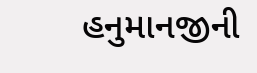હનુમાનજીની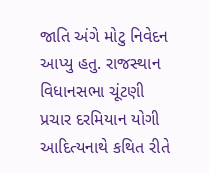જાતિ અંગે મોટુ નિવેદન આપ્યુ હતુ. રાજસ્થાન વિધાનસભા ચૂંટણી પ્રચાર દરમિયાન યોગી આદિત્યનાથે કથિત રીતે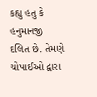કહ્યુ હતુ કે હનુમાનજી દલિત છે. તેમણે ચોપાઈઓ દ્વારા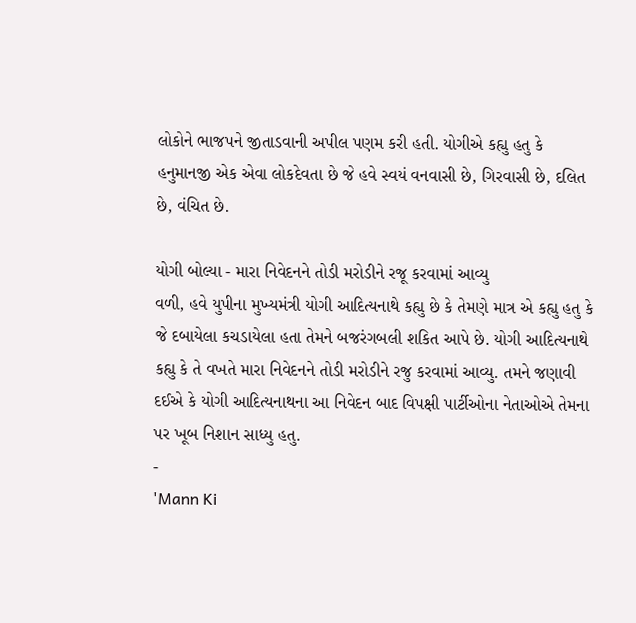લોકોને ભાજપને જીતાડવાની અપીલ પણમ કરી હતી. યોગીએ કહ્યુ હતુ કે હનુમાનજી એક એવા લોકદેવતા છે જે હવે સ્વયં વનવાસી છે, ગિરવાસી છે, દલિત છે, વંચિત છે.

યોગી બોલ્યા - મારા નિવેદનને તોડી મરોડીને રજૂ કરવામાં આવ્યુ
વળી, હવે યુપીના મુખ્યમંત્રી યોગી આદિત્યનાથે કહ્યુ છે કે તેમણે માત્ર એ કહ્યુ હતુ કે જે દબાયેલા કચડાયેલા હતા તેમને બજરંગબલી શકિત આપે છે. યોગી આદિત્યનાથે કહ્યુ કે તે વખતે મારા નિવેદનને તોડી મરોડીને રજુ કરવામાં આવ્યુ. તમને જણાવી દઈએ કે યોગી આદિત્યનાથના આ નિવેદન બાદ વિપક્ષી પાર્ટીઓના નેતાઓએ તેમના પર ખૂબ નિશાન સાધ્યુ હતુ.
-
'Mann Ki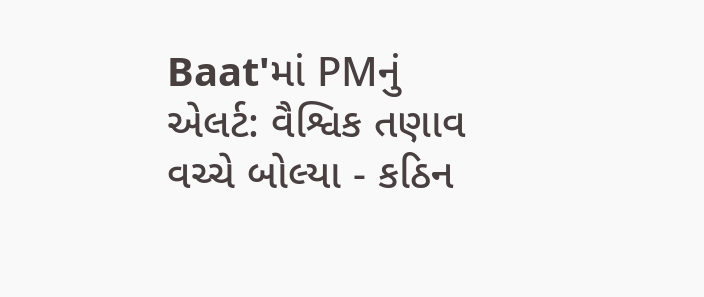Baat'માં PMનું એલર્ટ: વૈશ્વિક તણાવ વચ્ચે બોલ્યા - કઠિન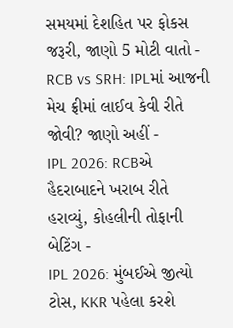સમયમાં દેશહિત પર ફોકસ જરૂરી, જાણો 5 મોટી વાતો -
RCB vs SRH: IPLમાં આજની મેચ ફ્રીમાં લાઈવ કેવી રીતે જોવી? જાણો અહીં -
IPL 2026: RCBએ હૈદરાબાદને ખરાબ રીતે હરાવ્યું, કોહલીની તોફાની બેટિંગ -
IPL 2026: મુંબઈએ જીત્યો ટોસ, KKR પહેલા કરશે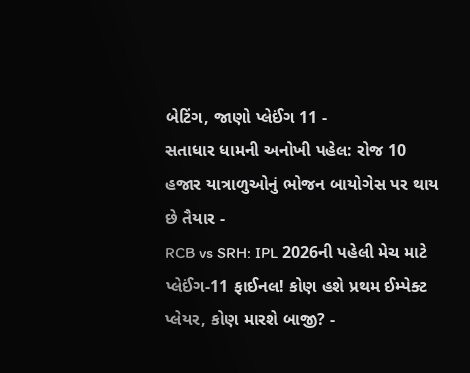બેટિંગ, જાણો પ્લેઈંગ 11 -
સતાધાર ધામની અનોખી પહેલ: રોજ 10 હજાર યાત્રાળુઓનું ભોજન બાયોગેસ પર થાય છે તૈયાર -
RCB vs SRH: IPL 2026ની પહેલી મેચ માટે પ્લેઈંગ-11 ફાઈનલ! કોણ હશે પ્રથમ ઈમ્પેક્ટ પ્લેયર, કોણ મારશે બાજી? -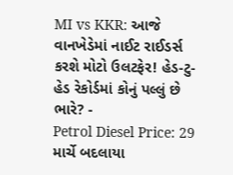MI vs KKR: આજે વાનખેડેમાં નાઈટ રાઈડર્સ કરશે મોટો ઉલટફેર! હેડ-ટુ-હેડ રેકોર્ડમાં કોનું પલ્લું છે ભારે? -
Petrol Diesel Price: 29 માર્ચે બદલાયા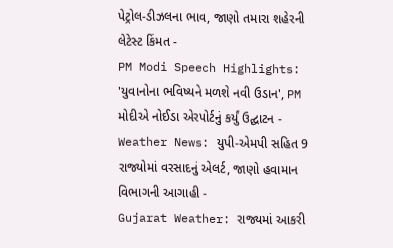પેટ્રોલ-ડીઝલના ભાવ, જાણો તમારા શહેરની લેટેસ્ટ કિંમત -
PM Modi Speech Highlights: 'યુવાનોના ભવિષ્યને મળશે નવી ઉડાન', PM મોદીએ નોઈડા એરપોર્ટનું કર્યું ઉદ્ઘાટન -
Weather News: યુપી-એમપી સહિત 9 રાજ્યોમાં વરસાદનું એલર્ટ, જાણો હવામાન વિભાગની આગાહી -
Gujarat Weather: રાજ્યમાં આકરી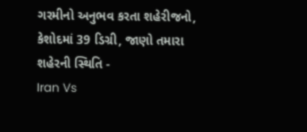ગરમીનો અનુભવ કરતા શહેરીજનો, કેશોદમાં 39 ડિગ્રી, જાણો તમારા શહેરની સ્થિતિ -
Iran Vs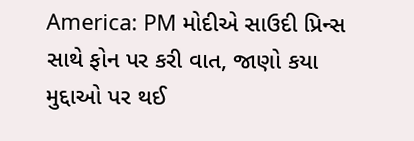America: PM મોદીએ સાઉદી પ્રિન્સ સાથે ફોન પર કરી વાત, જાણો કયા મુદ્દાઓ પર થઈ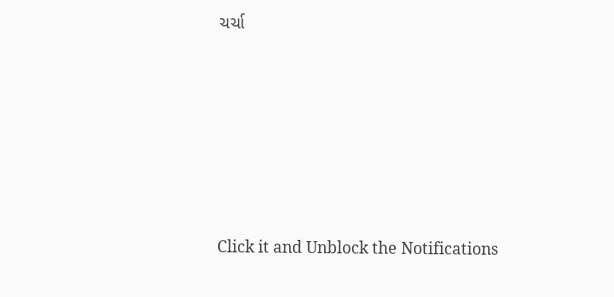ચર્ચા






Click it and Unblock the Notifications